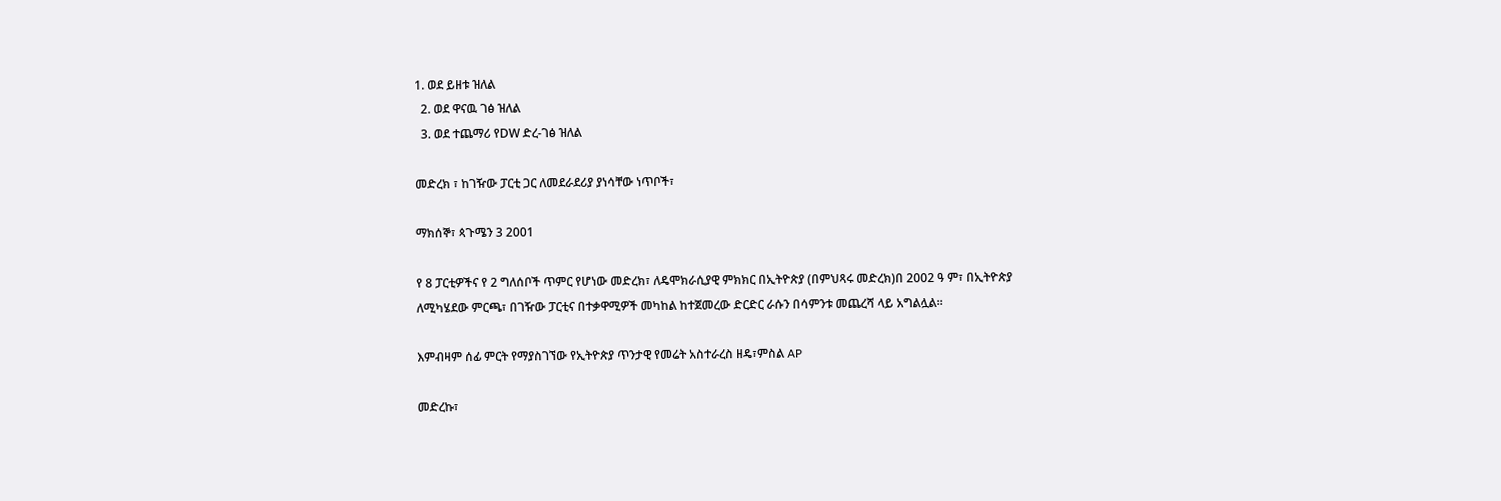1. ወደ ይዘቱ ዝለል
  2. ወደ ዋናዉ ገፅ ዝለል
  3. ወደ ተጨማሪ የDW ድረ-ገፅ ዝለል

መድረክ ፣ ከገዥው ፓርቲ ጋር ለመደራደሪያ ያነሳቸው ነጥቦች፣

ማክሰኞ፣ ጳጉሜን 3 2001

የ 8 ፓርቲዎችና የ 2 ግለሰቦች ጥምር የሆነው መድረክ፣ ለዴሞክራሲያዊ ምክክር በኢትዮጵያ (በምህጻሩ መድረክ)በ 2002 ዓ ም፣ በኢትዮጵያ ለሚካሄደው ምርጫ፣ በገዥው ፓርቲና በተቃዋሚዎች መካከል ከተጀመረው ድርድር ራሱን በሳምንቱ መጨረሻ ላይ አግልሏል።

እምብዛም ሰፊ ምርት የማያስገኘው የኢትዮጵያ ጥንታዊ የመሬት አስተራረስ ዘዴ፣ምስል AP

መድረኩ፣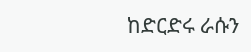ከድርድሩ ራሱን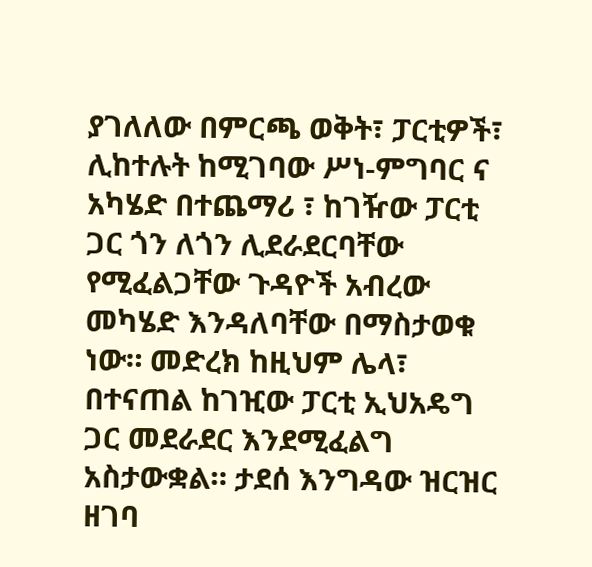ያገለለው በምርጫ ወቅት፣ ፓርቲዎች፣ ሊከተሉት ከሚገባው ሥነ-ምግባር ና አካሄድ በተጨማሪ ፣ ከገዥው ፓርቲ ጋር ጎን ለጎን ሊደራደርባቸው የሚፈልጋቸው ጉዳዮች አብረው መካሄድ እንዳለባቸው በማስታወቁ ነው። መድረክ ከዚህም ሌላ፣ በተናጠል ከገዢው ፓርቲ ኢህአዴግ ጋር መደራደር እንደሚፈልግ አስታውቋል። ታደሰ እንግዳው ዝርዝር ዘገባ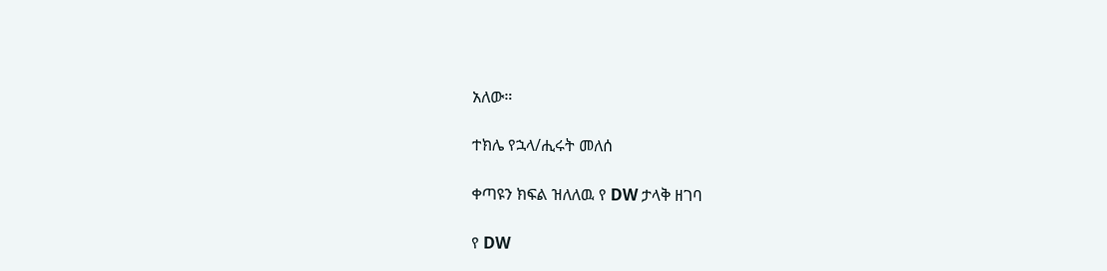አለው።

ተክሌ የኋላ/ሒሩት መለሰ

ቀጣዩን ክፍል ዝለለዉ የ DW ታላቅ ዘገባ

የ DW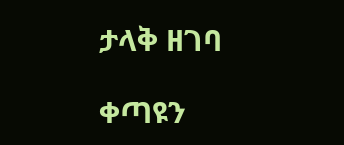ታላቅ ዘገባ

ቀጣዩን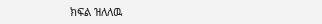ክፍል ዝለለዉ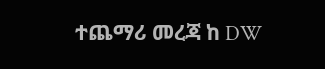ተጨማሪ መረጃ ከ DW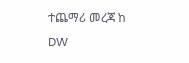ተጨማሪ መረጃ ከ DW